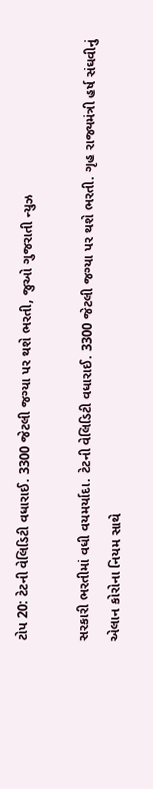ટોપ 20: ટેટની વેલિડિટી વધારાઈ. 3300 જેટલી જગ્યા પર થશે ભરતી, જુઓ ગુજરાતી ન્યુઝ

સરકારી ભરતીમાં વધી વયમર્યાદા. ટેટની વેલિડિટી વધારાઈ. 3300 જેટલી જગ્યા પર થશે ભરતી. ગૃહ રાજ્યમંત્રી હર્ષ સંઘવીનું એલાન કોરોના નિયમ સાથે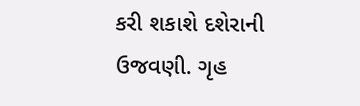કરી શકાશે દશેરાની ઉજવણી. ગૃહ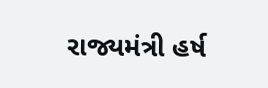રાજ્યમંત્રી હર્ષ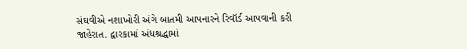સંઘવીએ નશાખોરી અંગે બાતમી આપનારને રિવૉર્ડ આપવાની કરી જાહેરાત. દ્વારકામાં અંધશ્રદ્ધામાં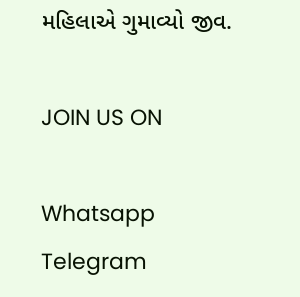મહિલાએ ગુમાવ્યો જીવ.

JOIN US ON

Whatsapp
Telegram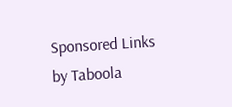Sponsored Links by Taboola